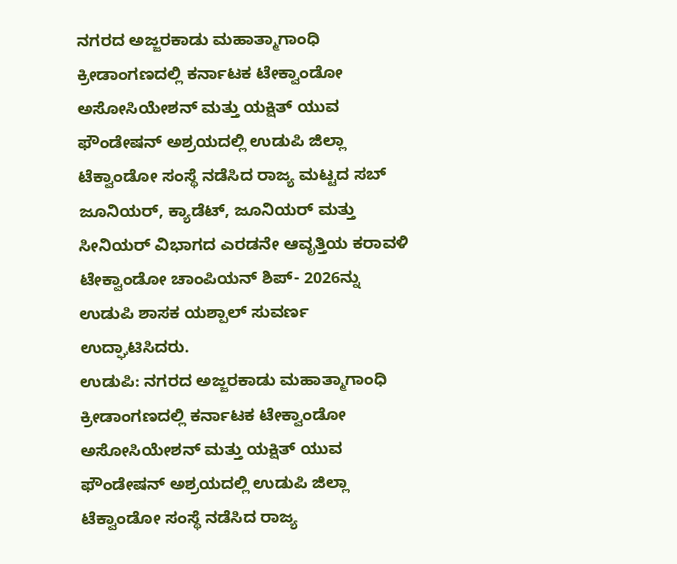ನಗರದ ಅಜ್ಜರಕಾಡು ಮಹಾತ್ಮಾಗಾಂಧಿ ಕ್ರೀಡಾಂಗಣದಲ್ಲಿ ಕರ್ನಾಟಕ ಟೇಕ್ವಾಂಡೋ ಅಸೋಸಿಯೇಶನ್ ಮತ್ತು ಯಕ್ಷಿತ್ ಯುವ ಫೌಂಡೇಷನ್ ಅಶ್ರಯದಲ್ಲಿ ಉಡುಪಿ ಜಿಲ್ಲಾ ಟೆಕ್ವಾಂಡೋ ಸಂಸ್ಥೆ ನಡೆಸಿದ ರಾಜ್ಯ ಮಟ್ಟದ ಸಬ್ ಜೂನಿಯರ್, ಕ್ಯಾಡೆಟ್, ಜೂನಿಯರ್ ಮತ್ತು ಸೀನಿಯರ್ ವಿಭಾಗದ ಎರಡನೇ ಆವೃತ್ತಿಯ ಕರಾವಳಿ ಟೇಕ್ವಾಂಡೋ ಚಾಂಪಿಯನ್ ಶಿಪ್- 2026ನ್ನು ಉಡುಪಿ ಶಾಸಕ ಯಶ್ಪಾಲ್ ಸುವರ್ಣ ಉದ್ಘಾಟಿಸಿದರು.
ಉಡುಪಿ: ನಗರದ ಅಜ್ಜರಕಾಡು ಮಹಾತ್ಮಾಗಾಂಧಿ ಕ್ರೀಡಾಂಗಣದಲ್ಲಿ ಕರ್ನಾಟಕ ಟೇಕ್ವಾಂಡೋ ಅಸೋಸಿಯೇಶನ್ ಮತ್ತು ಯಕ್ಷಿತ್ ಯುವ ಫೌಂಡೇಷನ್ ಅಶ್ರಯದಲ್ಲಿ ಉಡುಪಿ ಜಿಲ್ಲಾ ಟೆಕ್ವಾಂಡೋ ಸಂಸ್ಥೆ ನಡೆಸಿದ ರಾಜ್ಯ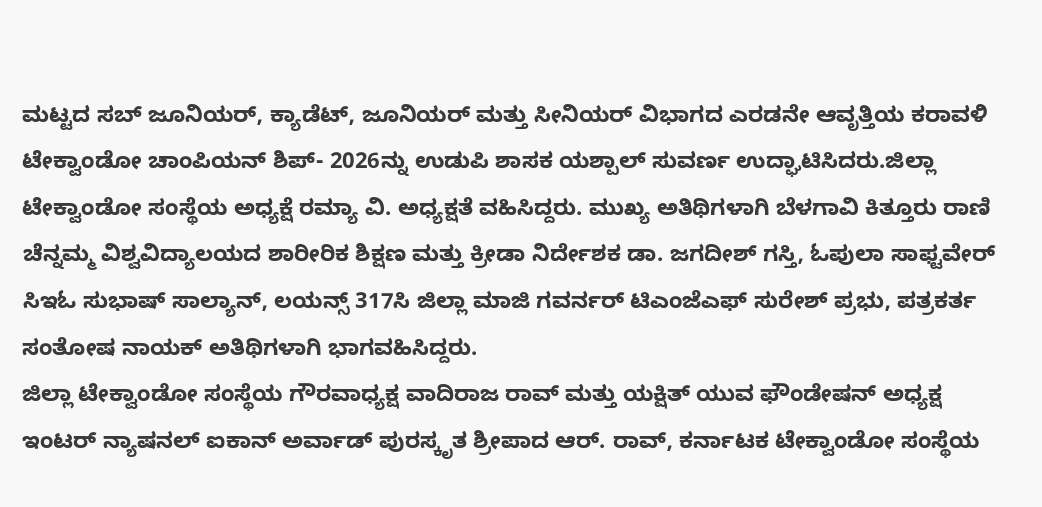ಮಟ್ಟದ ಸಬ್ ಜೂನಿಯರ್, ಕ್ಯಾಡೆಟ್, ಜೂನಿಯರ್ ಮತ್ತು ಸೀನಿಯರ್ ವಿಭಾಗದ ಎರಡನೇ ಆವೃತ್ತಿಯ ಕರಾವಳಿ ಟೇಕ್ವಾಂಡೋ ಚಾಂಪಿಯನ್ ಶಿಪ್- 2026ನ್ನು ಉಡುಪಿ ಶಾಸಕ ಯಶ್ಪಾಲ್ ಸುವರ್ಣ ಉದ್ಘಾಟಿಸಿದರು.ಜಿಲ್ಲಾ ಟೇಕ್ವಾಂಡೋ ಸಂಸ್ಥೆಯ ಅಧ್ಯಕ್ಷೆ ರಮ್ಯಾ ವಿ. ಅಧ್ಯಕ್ಷತೆ ವಹಿಸಿದ್ದರು. ಮುಖ್ಯ ಅತಿಥಿಗಳಾಗಿ ಬೆಳಗಾವಿ ಕಿತ್ತೂರು ರಾಣಿ ಚೆನ್ನಮ್ಮ ವಿಶ್ವವಿದ್ಯಾಲಯದ ಶಾರೀರಿಕ ಶಿಕ್ಷಣ ಮತ್ತು ಕ್ರೀಡಾ ನಿರ್ದೇಶಕ ಡಾ. ಜಗದೀಶ್ ಗಸ್ತಿ, ಓಪುಲಾ ಸಾಫ್ಟವೇರ್ ಸಿಇಓ ಸುಭಾಷ್ ಸಾಲ್ಯಾನ್, ಲಯನ್ಸ್ 317ಸಿ ಜಿಲ್ಲಾ ಮಾಜಿ ಗವರ್ನರ್ ಟಿಎಂಜೆಎಫ್ ಸುರೇಶ್ ಪ್ರಭು, ಪತ್ರಕರ್ತ ಸಂತೋಷ ನಾಯಕ್ ಅತಿಥಿಗಳಾಗಿ ಭಾಗವಹಿಸಿದ್ದರು.
ಜಿಲ್ಲಾ ಟೇಕ್ವಾಂಡೋ ಸಂಸ್ಥೆಯ ಗೌರವಾಧ್ಯಕ್ಷ ವಾದಿರಾಜ ರಾವ್ ಮತ್ತು ಯಕ್ಷಿತ್ ಯುವ ಫೌಂಡೇಷನ್ ಅಧ್ಯಕ್ಷ ಇಂಟರ್ ನ್ಯಾಷನಲ್ ಐಕಾನ್ ಅರ್ವಾಡ್ ಪುರಸ್ಕೃತ ಶ್ರೀಪಾದ ಆರ್. ರಾವ್, ಕರ್ನಾಟಕ ಟೇಕ್ವಾಂಡೋ ಸಂಸ್ಥೆಯ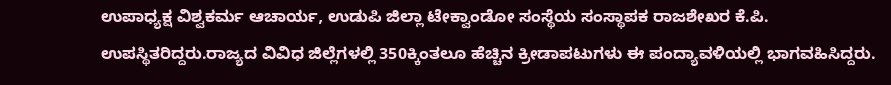ಉಪಾಧ್ಯಕ್ಷ ವಿಶ್ವಕರ್ಮ ಆಚಾರ್ಯ, ಉಡುಪಿ ಜಿಲ್ಲಾ ಟೇಕ್ವಾಂಡೋ ಸಂಸ್ಥೆಯ ಸಂಸ್ಥಾಪಕ ರಾಜಶೇಖರ ಕೆ.ಪಿ. ಉಪಸ್ಥಿತರಿದ್ದರು.ರಾಜ್ಯದ ವಿವಿಧ ಜಿಲ್ಲೆಗಳಲ್ಲಿ 350ಕ್ಕಿಂತಲೂ ಹೆಚ್ಚಿನ ಕ್ರೀಡಾಪಟುಗಳು ಈ ಪಂದ್ಯಾವಳಿಯಲ್ಲಿ ಭಾಗವಹಿಸಿದ್ದರು.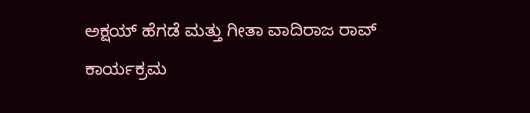ಅಕ್ಷಯ್ ಹೆಗಡೆ ಮತ್ತು ಗೀತಾ ವಾದಿರಾಜ ರಾವ್ ಕಾರ್ಯಕ್ರಮ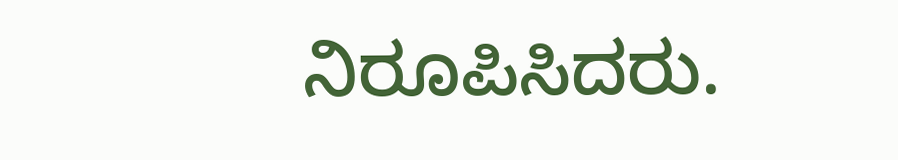ನಿರೂಪಿಸಿದರು.